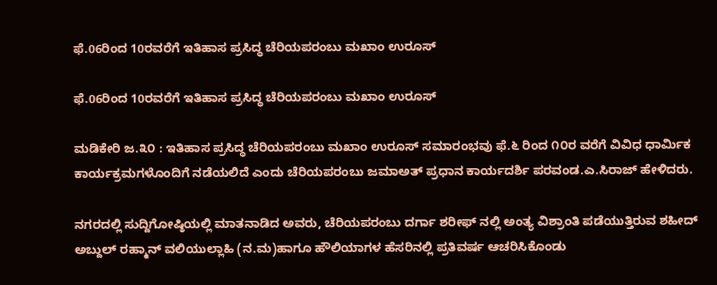ಫೆ.06ರಿಂದ 10ರವರೆಗೆ ಇತಿಹಾಸ ಪ್ರಸಿದ್ಧ ಚೆರಿಯಪರಂಬು ಮಖಾಂ ಉರೂಸ್

ಫೆ.06ರಿಂದ 10ರವರೆಗೆ ಇತಿಹಾಸ ಪ್ರಸಿದ್ಧ ಚೆರಿಯಪರಂಬು ಮಖಾಂ ಉರೂಸ್

ಮಡಿಕೇರಿ ಜ.೩೦ : ಇತಿಹಾಸ ಪ್ರಸಿದ್ಧ ಚೆರಿಯಪರಂಬು ಮಖಾಂ ಉರೂಸ್ ಸಮಾರಂಭವು ಫೆ.೬ ರಿಂದ ೧೦ರ ವರೆಗೆ ವಿವಿಧ ಧಾರ್ಮಿಕ ಕಾರ್ಯಕ್ರಮಗಳೊಂದಿಗೆ ನಡೆಯಲಿದೆ ಎಂದು ಚೆರಿಯಪರಂಬು ಜಮಾಅತ್ ಪ್ರಧಾನ ಕಾರ್ಯದರ್ಶಿ ಪರವಂಡ.ಎ.ಸಿರಾಜ್ ಹೇಳಿದರು.

ನಗರದಲ್ಲಿ ಸುದ್ದಿಗೋಷ್ಠಿಯಲ್ಲಿ ಮಾತನಾಡಿದ ಅವರು, ಚೆರಿಯಪರಂಬು ದರ್ಗಾ ಶರೀಫ್ ನಲ್ಲಿ ಅಂತ್ಯ ವಿಶ್ರಾಂತಿ ಪಡೆಯುತ್ತಿರುವ ಶಹೀದ್ ಅಬ್ದುಲ್ ರಹ್ಮಾನ್ ವಲಿಯುಲ್ಲಾಹಿ (ನ.ಮ)ಹಾಗೂ ಹೌಲಿಯಾಗಳ ಹೆಸರಿನಲ್ಲಿ ಪ್ರತಿವರ್ಷ ಆಚರಿಸಿಕೊಂಡು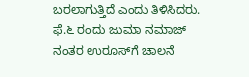ಬರಲಾಗುತ್ತಿದೆ ಎಂದು ತಿಳಿಸಿದರು. ಫೆ.೬ ರಂದು ಜುಮಾ ನಮಾಜ್ ನಂತರ ಉರೂಸ್‌ಗೆ ಚಾಲನೆ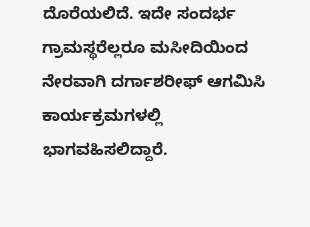ದೊರೆಯಲಿದೆ. ಇದೇ ಸಂದರ್ಭ ಗ್ರಾಮಸ್ಥರೆಲ್ಲರೂ ಮಸೀದಿಯಿಂದ ನೇರವಾಗಿ ದರ್ಗಾಶರೀಫ್ ಆಗಮಿಸಿ ಕಾರ್ಯಕ್ರಮಗಳಲ್ಲಿ ಭಾಗವಹಿಸಲಿದ್ದಾರೆ.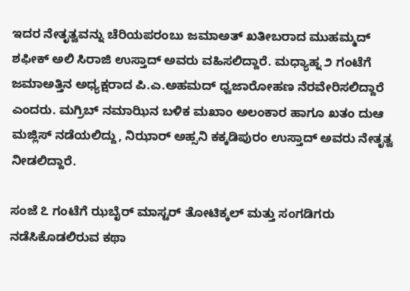ಇದರ ನೇತೃತ್ವವನ್ನು ಚೆರಿಯಪರಂಬು ಜಮಾಅತ್ ಖತೀಬರಾದ ಮುಹಮ್ಮದ್ ಶಫೀಕ್ ಅಲಿ ಸಿರಾಜಿ ಉಸ್ತಾದ್ ಅವರು ವಹಿಸಲಿದ್ದಾರೆ. ಮಧ್ಯಾಹ್ನ ೨ ಗಂಟೆಗೆ ಜಮಾಅತ್ತಿನ ಅಧ್ಯಕ್ಷರಾದ ಪಿ.ಎ.ಅಹಮದ್ ಧ್ವಜಾರೋಹಣ ನೆರವೇರಿಸಲಿದ್ದಾರೆ ಎಂದರು. ಮಗ್ರಿಬ್ ನಮಾಝಿನ ಬಳಿಕ ಮಖಾಂ ಅಲಂಕಾರ ಹಾಗೂ ಖತಂ ದುಆ ಮಜ್ಲಿಸ್ ನಡೆಯಲಿದ್ದು, ನಿಝಾರ್ ಅಹ್ಸನಿ ಕಕ್ಕಡಿಪುರಂ ಉಸ್ತಾದ್ ಅವರು ನೇತೃತ್ವ ನೀಡಲಿದ್ದಾರೆ.

ಸಂಜೆ ೭ ಗಂಟೆಗೆ ಝಬೈರ್ ಮಾಸ್ಟರ್ ತೋಟಿಕ್ಕಲ್ ಮತ್ತು ಸಂಗಡಿಗರು ನಡೆಸಿಕೊಡಲಿರುವ ಕಥಾ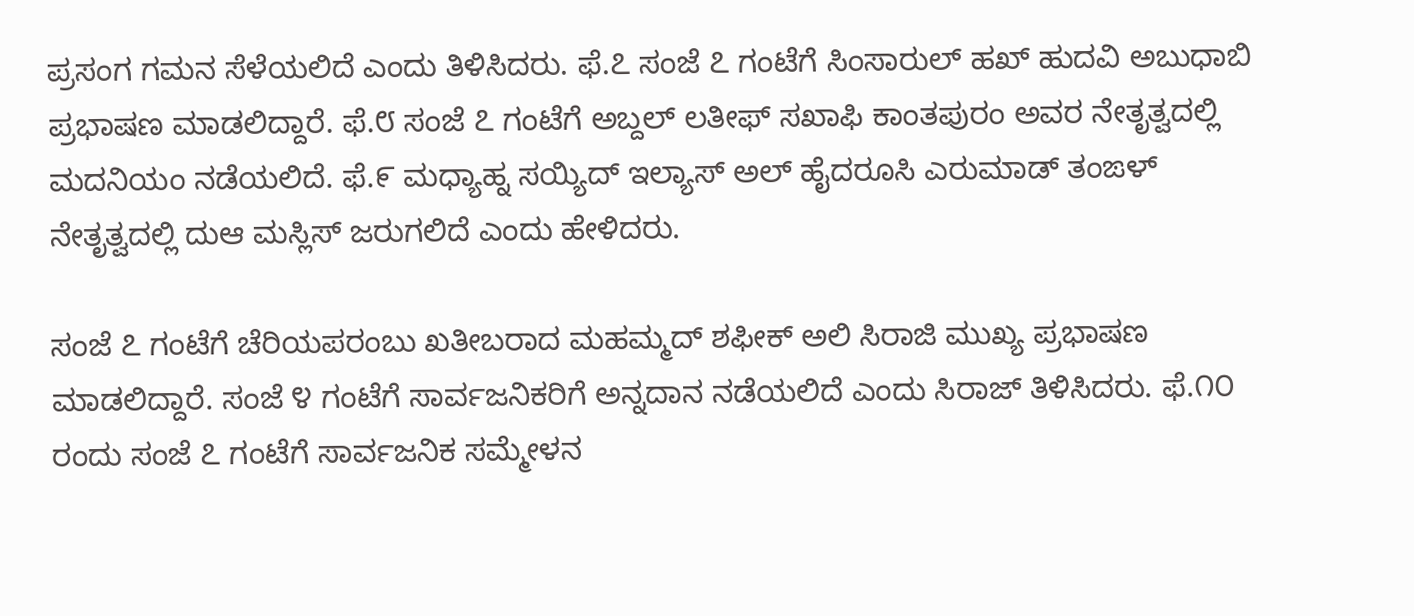ಪ್ರಸಂಗ ಗಮನ ಸೆಳೆಯಲಿದೆ ಎಂದು ತಿಳಿಸಿದರು. ಫೆ.೭ ಸಂಜೆ ೭ ಗಂಟೆಗೆ ಸಿಂಸಾರುಲ್ ಹಖ್ ಹುದವಿ ಅಬುಧಾಬಿ ಪ್ರಭಾಷಣ ಮಾಡಲಿದ್ದಾರೆ. ಫೆ.೮ ಸಂಜೆ ೭ ಗಂಟೆಗೆ ಅಬ್ದಲ್ ಲತೀಫ್ ಸಖಾಫಿ ಕಾಂತಪುರಂ ಅವರ ನೇತೃತ್ವದಲ್ಲಿ ಮದನಿಯಂ ನಡೆಯಲಿದೆ. ಫೆ.೯ ಮಧ್ಯಾಹ್ನ ಸಯ್ಯಿದ್ ಇಲ್ಯಾಸ್ ಅಲ್ ಹೈದರೂಸಿ ಎರುಮಾಡ್ ತಂಙಳ್ ನೇತೃತ್ವದಲ್ಲಿ ದುಆ ಮಸ್ಲಿಸ್ ಜರುಗಲಿದೆ ಎಂದು ಹೇಳಿದರು.

ಸಂಜೆ ೭ ಗಂಟೆಗೆ ಚೆರಿಯಪರಂಬು ಖತೀಬರಾದ ಮಹಮ್ಮದ್ ಶಫೀಕ್ ಅಲಿ ಸಿರಾಜಿ ಮುಖ್ಯ ಪ್ರಭಾಷಣ ಮಾಡಲಿದ್ದಾರೆ. ಸಂಜೆ ೪ ಗಂಟೆಗೆ ಸಾರ್ವಜನಿಕರಿಗೆ ಅನ್ನದಾನ ನಡೆಯಲಿದೆ ಎಂದು ಸಿರಾಜ್ ತಿಳಿಸಿದರು. ಫೆ.೧೦ ರಂದು ಸಂಜೆ ೭ ಗಂಟೆಗೆ ಸಾರ್ವಜನಿಕ ಸಮ್ಮೇಳನ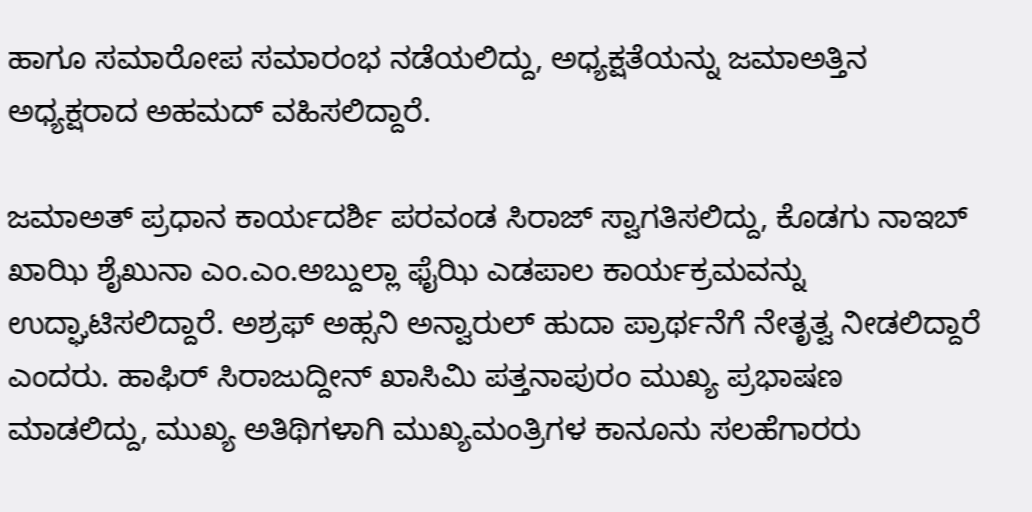ಹಾಗೂ ಸಮಾರೋಪ ಸಮಾರಂಭ ನಡೆಯಲಿದ್ದು, ಅಧ್ಯಕ್ಷತೆಯನ್ನು ಜಮಾಅತ್ತಿನ ಅಧ್ಯಕ್ಷರಾದ ಅಹಮದ್ ವಹಿಸಲಿದ್ದಾರೆ.

ಜಮಾಅತ್ ಪ್ರಧಾನ ಕಾರ್ಯದರ್ಶಿ ಪರವಂಡ ಸಿರಾಜ್ ಸ್ವಾಗತಿಸಲಿದ್ದು, ಕೊಡಗು ನಾಇಬ್ ಖಾಝಿ ಶೈಖುನಾ ಎಂ.ಎಂ.ಅಬ್ದುಲ್ಲಾ ಫೈಝಿ ಎಡಪಾಲ ಕಾರ್ಯಕ್ರಮವನ್ನು ಉದ್ಘಾಟಿಸಲಿದ್ದಾರೆ. ಅಶ್ರಫ್ ಅಹ್ಸನಿ ಅನ್ವಾರುಲ್ ಹುದಾ ಪ್ರಾರ್ಥನೆಗೆ ನೇತೃತ್ವ ನೀಡಲಿದ್ದಾರೆ ಎಂದರು. ಹಾಫಿರ್ ಸಿರಾಜುದ್ದೀನ್ ಖಾಸಿಮಿ ಪತ್ತನಾಪುರಂ ಮುಖ್ಯ ಪ್ರಭಾಷಣ ಮಾಡಲಿದ್ದು, ಮುಖ್ಯ ಅತಿಥಿಗಳಾಗಿ ಮುಖ್ಯಮಂತ್ರಿಗಳ ಕಾನೂನು ಸಲಹೆಗಾರರು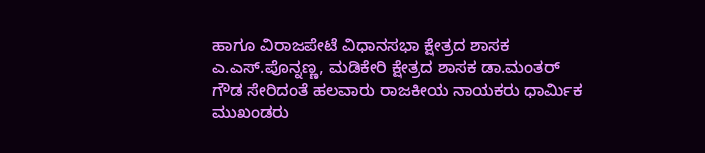ಹಾಗೂ ವಿರಾಜಪೇಟೆ ವಿಧಾನಸಭಾ ಕ್ಷೇತ್ರದ ಶಾಸಕ ಎ.ಎಸ್.ಪೊನ್ನಣ್ಣ, ಮಡಿಕೇರಿ ಕ್ಷೇತ್ರದ ಶಾಸಕ ಡಾ.ಮಂತರ್ ಗೌಡ ಸೇರಿದಂತೆ ಹಲವಾರು ರಾಜಕೀಯ ನಾಯಕರು ಧಾರ್ಮಿಕ ಮುಖಂಡರು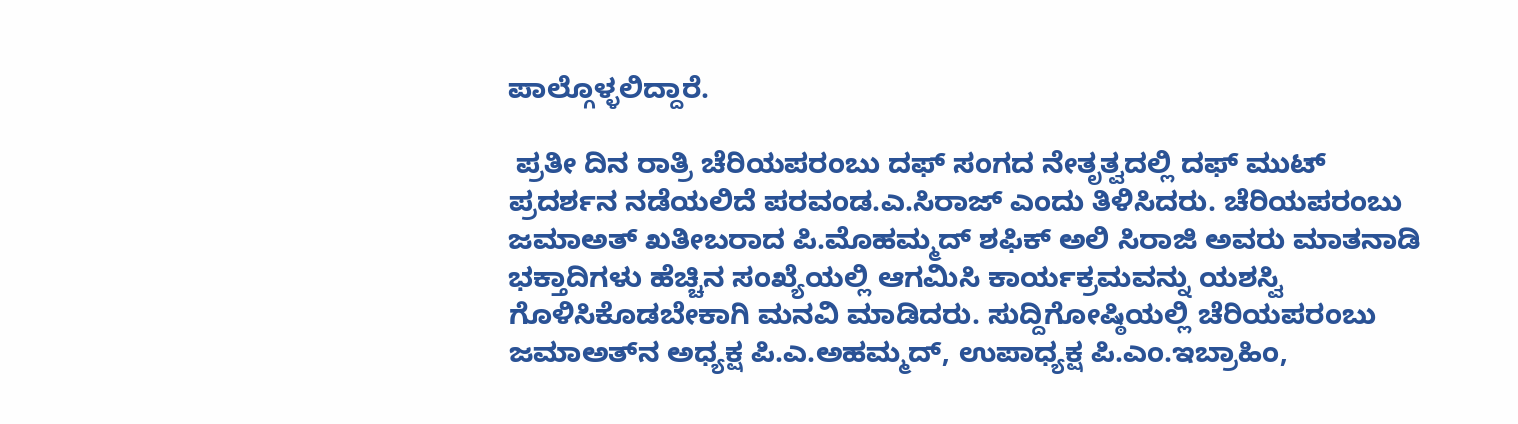ಪಾಲ್ಗೊಳ್ಳಲಿದ್ದಾರೆ.

 ಪ್ರತೀ ದಿನ ರಾತ್ರಿ ಚೆರಿಯಪರಂಬು ದಫ್ ಸಂಗದ ನೇತೃತ್ವದಲ್ಲಿ ದಫ್ ಮುಟ್ ಪ್ರದರ್ಶನ ನಡೆಯಲಿದೆ ಪರವಂಡ.ಎ.ಸಿರಾಜ್ ಎಂದು ತಿಳಿಸಿದರು. ಚೆರಿಯಪರಂಬು ಜಮಾಅತ್ ಖತೀಬರಾದ ಪಿ.ಮೊಹಮ್ಮದ್ ಶಫಿಕ್ ಅಲಿ ಸಿರಾಜಿ ಅವರು ಮಾತನಾಡಿ ಭಕ್ತಾದಿಗಳು ಹೆಚ್ಚಿನ ಸಂಖ್ಯೆಯಲ್ಲಿ ಆಗಮಿಸಿ ಕಾರ್ಯಕ್ರಮವನ್ನು ಯಶಸ್ವಿ ಗೊಳಿಸಿಕೊಡಬೇಕಾಗಿ ಮನವಿ ಮಾಡಿದರು. ಸುದ್ದಿಗೋಷ್ಠಿಯಲ್ಲಿ ಚೆರಿಯಪರಂಬು ಜಮಾಅತ್‌ನ ಅಧ್ಯಕ್ಷ ಪಿ.ಎ.ಅಹಮ್ಮದ್, ಉಪಾಧ್ಯಕ್ಷ ಪಿ.ಎಂ.ಇಬ್ರಾಹಿಂ,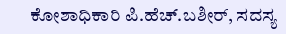ಕೋಶಾಧಿಕಾರಿ ಪಿ.ಹೆಚ್.ಬಶೀರ್, ಸದಸ್ಯ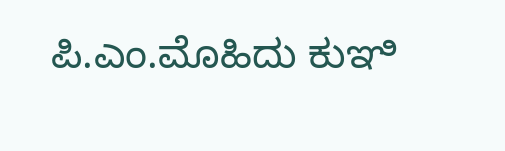ಪಿ.ಎಂ.ಮೊಹಿದು ಕುಞಿ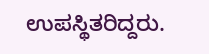ಉಪಸ್ಥಿತರಿದ್ದರು.